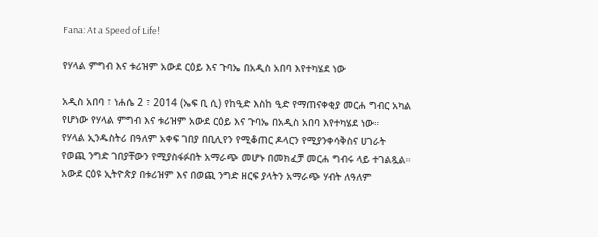Fana: At a Speed of Life!

የሃላል ምግብ እና ቱሪዝም አውደ ርዕይ እና ጉባኤ በአዲስ አበባ እየተካሄደ ነው

አዲስ አበባ ፣ ነሐሴ 2 ፣ 2014 (ኤፍ ቢ ሲ) የከዒድ እስከ ዒድ የማጠናቀቂያ መርሐ ግብር አካል የሆነው የሃላል ምግብ እና ቱሪዝም አውደ ርዕይ እና ጉባኤ በአዲስ አበባ እየተካሄደ ነው።
የሃላል ኢንዱስትሪ በዓለም አቀፍ ገበያ በቢሊየን የሚቆጠር ዶላርን የሚያንቀሳቅስና ሀገራት የወጪ ንግድ ገበያቸውን የሚያስፋፉበት አማራጭ መሆኑ በመክፈቻ መርሐ ግብሩ ላይ ተገልጿል።
አውደ ርዕዩ ኢትዮጵያ በቱሪዝም እና በወጪ ንግድ ዘርፍ ያላትን አማራጭ ሃብት ለዓለም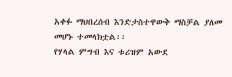አቀፉ ማህበረሰብ እንድታስተዋውቅ ማስቻል ያለመ መሆኑ ተመላክቷል፡፡
የሃላል ምግብ እና ቱሪዝም አውደ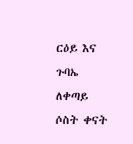ርዕይ እና ጉባኤ ለቀጣይ ሶስት ቀናት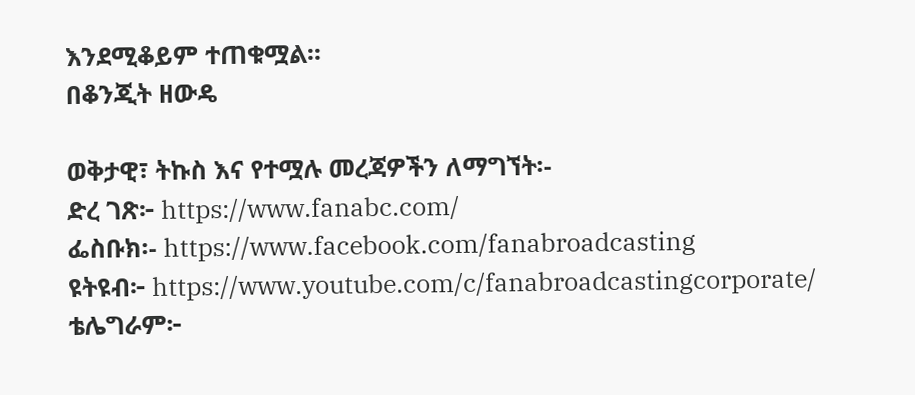እንደሚቆይም ተጠቁሟል፡፡
በቆንጂት ዘውዴ

ወቅታዊ፣ ትኩስ እና የተሟሉ መረጃዎችን ለማግኘት፡-
ድረ ገጽ፦ https://www.fanabc.com/
ፌስቡክ፡- https://www.facebook.com/fanabroadcasting
ዩትዩብ፦ https://www.youtube.com/c/fanabroadcastingcorporate/
ቴሌግራም፦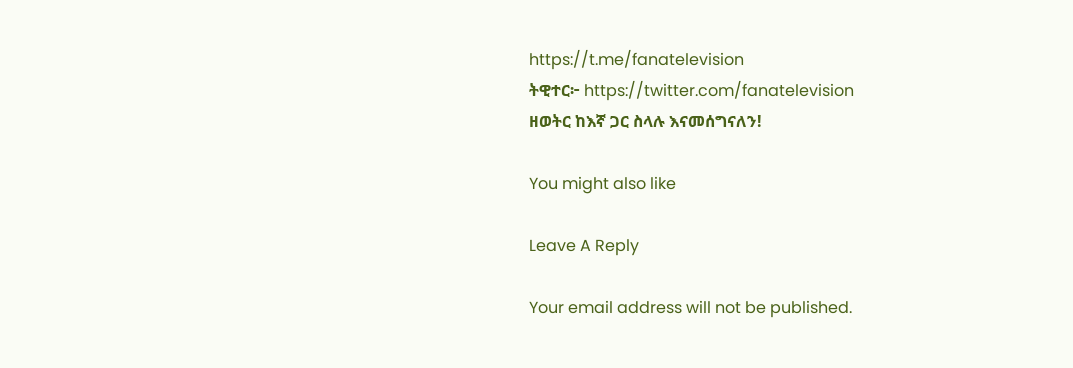https://t.me/fanatelevision
ትዊተር፦ https://twitter.com/fanatelevision
ዘወትር ከእኛ ጋር ስላሉ እናመሰግናለን!

You might also like

Leave A Reply

Your email address will not be published.